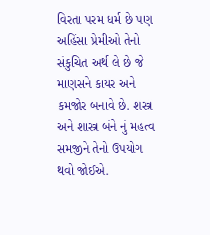વિરતા પરમ ધર્મ છે પણ અહિંસા પ્રેમીઓ તેનો સંકુચિત અર્થ લે છે જે માણસને કાયર અને કમજોર બનાવે છે. શસ્ત્ર અને શાસ્ત્ર બંને નું મહત્વ સમજીને તેનો ઉપયોગ થવો જોઈએ.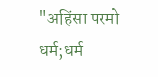"अहिंसा परमो धर्म;धर्म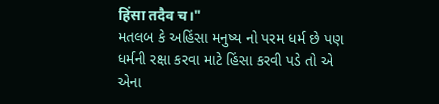हिंसा तदैव च।"
મતલબ કે અહિંસા મનુષ્ય નો પરમ ધર્મ છે પણ ધર્મની રક્ષા કરવા માટે હિંસા કરવી પડે તો એ એના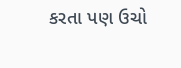કરતા પણ ઉચો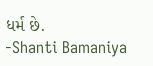ધર્મ છે.
-Shanti Bamaniya